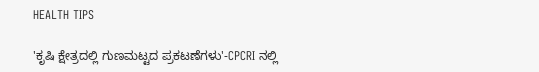HEALTH TIPS

'ಕೃಷಿ ಕ್ಷೇತ್ರದಲ್ಲಿ ಗುಣಮಟ್ಟದ ಪ್ರಕಟಣೆಗಳು'-CPCRI ನಲ್ಲಿ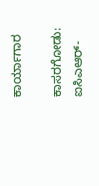ಕಾರ್ಯಾಗಾರ

ಕಾಸರಗೋಡು: ಐಸಿಎಆರ್-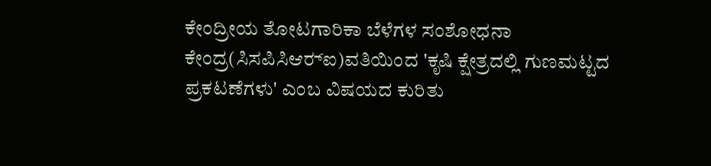ಕೇಂದ್ರೀಯ ತೋಟಗಾರಿಕಾ ಬೆಳೆಗಳ ಸಂಶೋಧನಾ ಕೇಂದ್ರ(ಸಿಸಪಿಸಿಆರ್‍ಐ)ವತಿಯಿಂದ 'ಕೃಷಿ ಕ್ಷೇತ್ರದಲ್ಲಿ ಗುಣಮಟ್ಟದ ಪ್ರಕಟಣೆಗಳು' ಎಂಬ ವಿಷಯದ ಕುರಿತು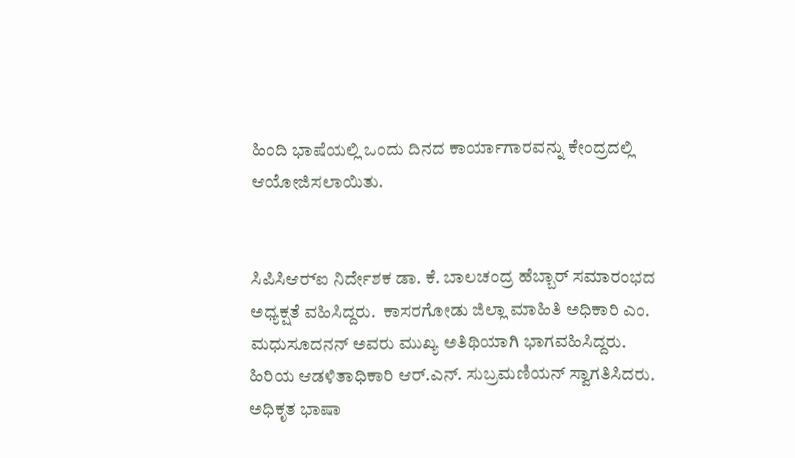ಹಿಂದಿ ಭಾಷೆಯಲ್ಲಿ ಒಂದು ದಿನದ ಕಾರ್ಯಾಗಾರವನ್ನು ಕೇಂದ್ರದಲ್ಲಿ ಆಯೋಜಿಸಲಾಯಿತು.


ಸಿಪಿಸಿಆರ್‍ಐ ನಿರ್ದೇಶಕ ಡಾ. ಕೆ. ಬಾಲಚಂದ್ರ ಹೆಬ್ಬಾರ್ ಸಮಾರಂಭದ ಅಧ್ಯಕ್ಷತೆ ವಹಿಸಿದ್ದರು.  ಕಾಸರಗೋಡು ಜಿಲ್ಲಾ ಮಾಹಿತಿ ಅಧಿಕಾರಿ ಎಂ. ಮಧುಸೂದನನ್ ಅವರು ಮುಖ್ಯ ಅತಿಥಿಯಾಗಿ ಭಾಗವಹಿಸಿದ್ದರು. ಹಿರಿಯ ಆಡಳಿತಾಧಿಕಾರಿ ಆರ್.ಎನ್. ಸುಬ್ರಮಣಿಯನ್ ಸ್ವಾಗತಿಸಿದರು. ಅಧಿಕೃತ ಭಾಷಾ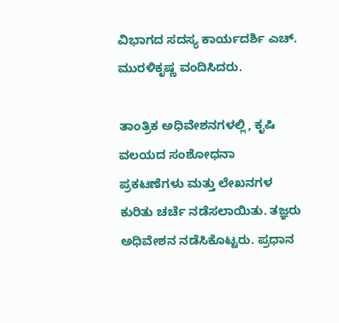ವಿಭಾಗದ ಸದಸ್ಯ ಕಾರ್ಯದರ್ಶಿ ಎಚ್. ಮುರಳಿಕೃಷ್ಣ ವಂದಿಸಿದರು.

ತಾಂತ್ರಿಕ ಅಧಿವೇಶನಗಳಲ್ಲಿ, ಕೃಷಿ ವಲಯದ ಸಂಶೋಧನಾ ಪ್ರಕಟಣೆಗಳು ಮತ್ತು ಲೇಖನಗಳ ಕುರಿತು ಚರ್ಚೆ ನಡೆಸಲಾಯಿತು. ತಜ್ಞರು  ಅಧಿವೇಶನ ನಡೆಸಿಕೊಟ್ಟರು. ಪ್ರಧಾನ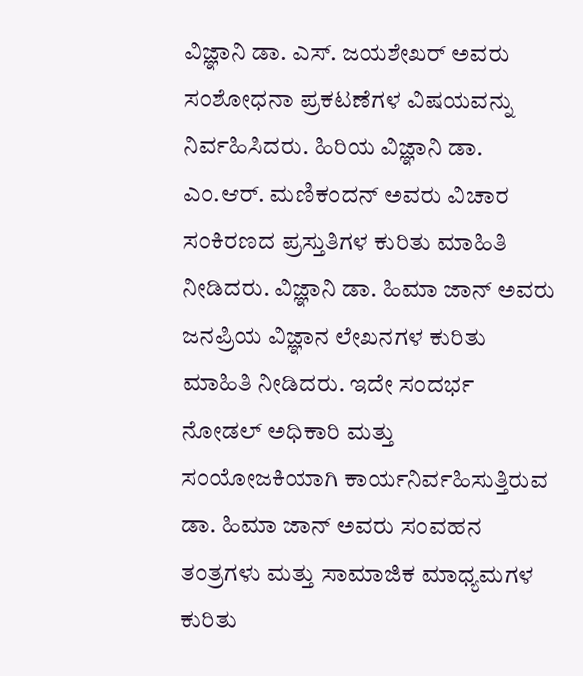ವಿಜ್ಞಾನಿ ಡಾ. ಎಸ್. ಜಯಶೇಖರ್ ಅವರು ಸಂಶೋಧನಾ ಪ್ರಕಟಣೆಗಳ ವಿಷಯವನ್ನು ನಿರ್ವಹಿಸಿದರು. ಹಿರಿಯ ವಿಜ್ಞಾನಿ ಡಾ. ಎಂ.ಆರ್. ಮಣಿಕಂದನ್ ಅವರು ವಿಚಾರ ಸಂಕಿರಣದ ಪ್ರಸ್ತುತಿಗಳ ಕುರಿತು ಮಾಹಿತಿ ನೀಡಿದರು. ವಿಜ್ಞಾನಿ ಡಾ. ಹಿಮಾ ಜಾನ್ ಅವರು ಜನಪ್ರಿಯ ವಿಜ್ಞಾನ ಲೇಖನಗಳ ಕುರಿತು ಮಾಹಿತಿ ನೀಡಿದರು. ಇದೇ ಸಂದರ್ಭ ನೋಡಲ್ ಅಧಿಕಾರಿ ಮತ್ತು ಸಂಯೋಜಕಿಯಾಗಿ ಕಾರ್ಯನಿರ್ವಹಿಸುತ್ತಿರುವ ಡಾ. ಹಿಮಾ ಜಾನ್ ಅವರು ಸಂವಹನ ತಂತ್ರಗಳು ಮತ್ತು ಸಾಮಾಜಿಕ ಮಾಧ್ಯಮಗಳ ಕುರಿತು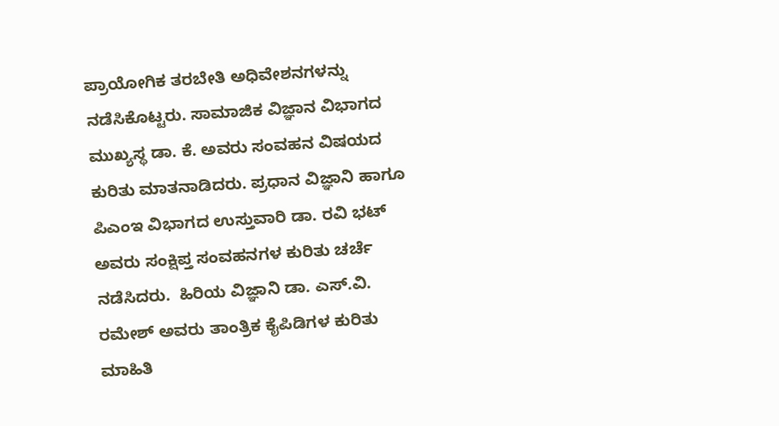ಪ್ರಾಯೋಗಿಕ ತರಬೇತಿ ಅಧಿವೇಶನಗಳನ್ನು ನಡೆಸಿಕೊಟ್ಟರು. ಸಾಮಾಜಿಕ ವಿಜ್ಞಾನ ವಿಭಾಗದ ಮುಖ್ಯಸ್ಥ ಡಾ. ಕೆ. ಅವರು ಸಂವಹನ ವಿಷಯದ ಕುರಿತು ಮಾತನಾಡಿದರು. ಪ್ರಧಾನ ವಿಜ್ಞಾನಿ ಹಾಗೂ ಪಿಎಂಇ ವಿಭಾಗದ ಉಸ್ತುವಾರಿ ಡಾ. ರವಿ ಭಟ್ ಅವರು ಸಂಕ್ಷಿಪ್ತ ಸಂವಹನಗಳ ಕುರಿತು ಚರ್ಚೆ ನಡೆಸಿದರು.  ಹಿರಿಯ ವಿಜ್ಞಾನಿ ಡಾ. ಎಸ್.ವಿ. ರಮೇಶ್ ಅವರು ತಾಂತ್ರಿಕ ಕೈಪಿಡಿಗಳ ಕುರಿತು ಮಾಹಿತಿ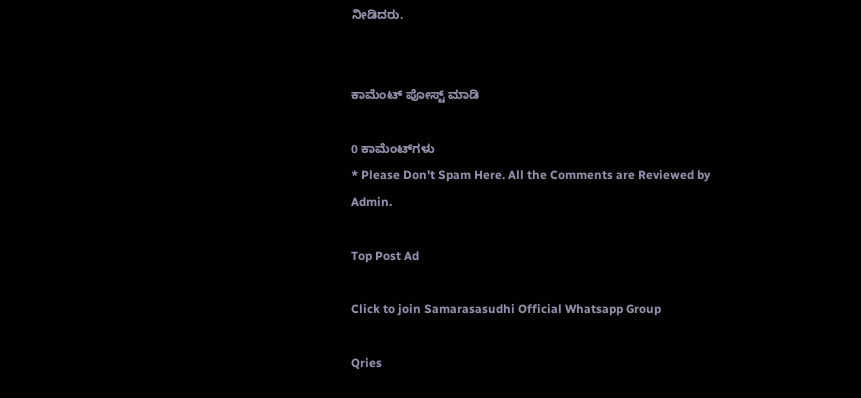ನೀಡಿದರು.


ಕಾಮೆಂಟ್‌‌ ಪೋಸ್ಟ್‌ ಮಾಡಿ

0 ಕಾಮೆಂಟ್‌ಗಳು
* Please Don't Spam Here. All the Comments are Reviewed by Admin.

Top Post Ad

Click to join Samarasasudhi Official Whatsapp Group

Qries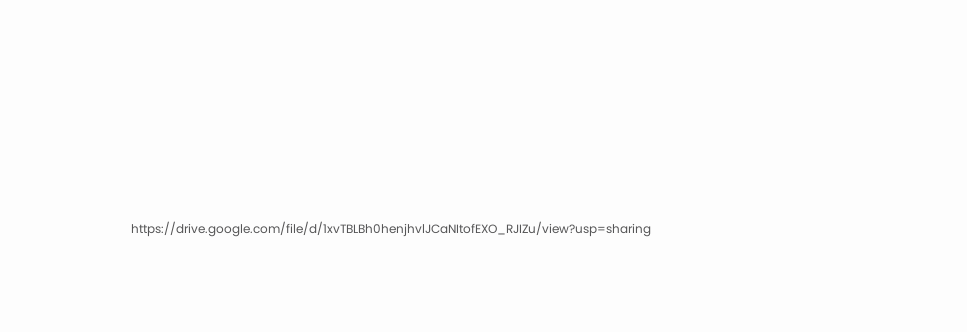https://drive.google.com/file/d/1xvTBLBh0henjhvlJCaNItofEXO_RJIZu/view?usp=sharing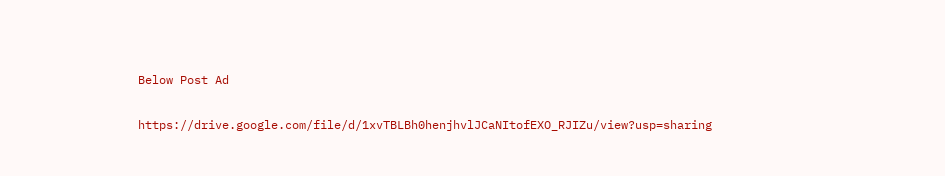Below Post Ad

https://drive.google.com/file/d/1xvTBLBh0henjhvlJCaNItofEXO_RJIZu/view?usp=sharing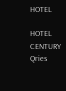HOTEL

HOTEL
CENTURY
Qries